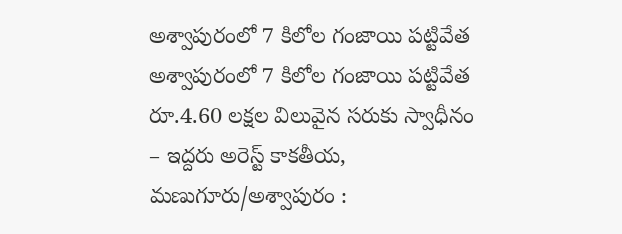అశ్వాపురంలో 7 కిలోల గంజాయి పట్టివేత
అశ్వాపురంలో 7 కిలోల గంజాయి పట్టివేత రూ.4.60 లక్షల విలువైన సరుకు స్వాధీనం – ఇద్దరు అరెస్ట్ కాకతీయ, మణుగూరు/అశ్వాపురం :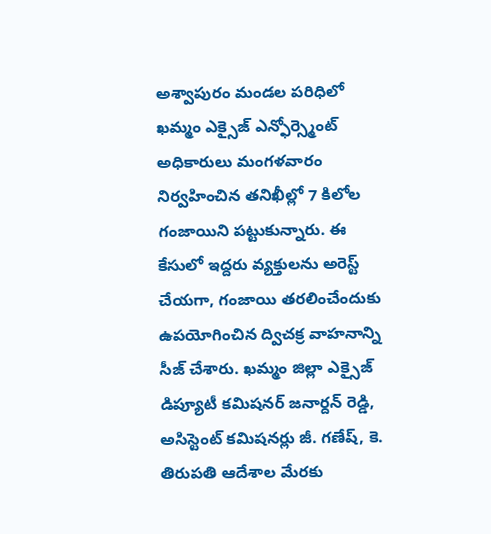అశ్వాపురం మండల పరిధిలో ఖమ్మం ఎక్సైజ్ ఎన్ఫోర్స్మెంట్ అధికారులు మంగళవారం నిర్వహించిన తనిఖీల్లో 7 కిలోల గంజాయిని పట్టుకున్నారు. ఈ కేసులో ఇద్దరు వ్యక్తులను అరెస్ట్ చేయగా, గంజాయి తరలించేందుకు ఉపయోగించిన ద్విచక్ర వాహనాన్ని సీజ్ చేశారు. ఖమ్మం జిల్లా ఎక్సైజ్ డిప్యూటీ కమిషనర్ జనార్దన్ రెడ్డి, అసిస్టెంట్ కమిషనర్లు జీ. గణేష్, కె. తిరుపతి ఆదేశాల మేరకు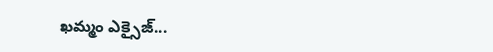ఖమ్మం ఎక్సైజ్...